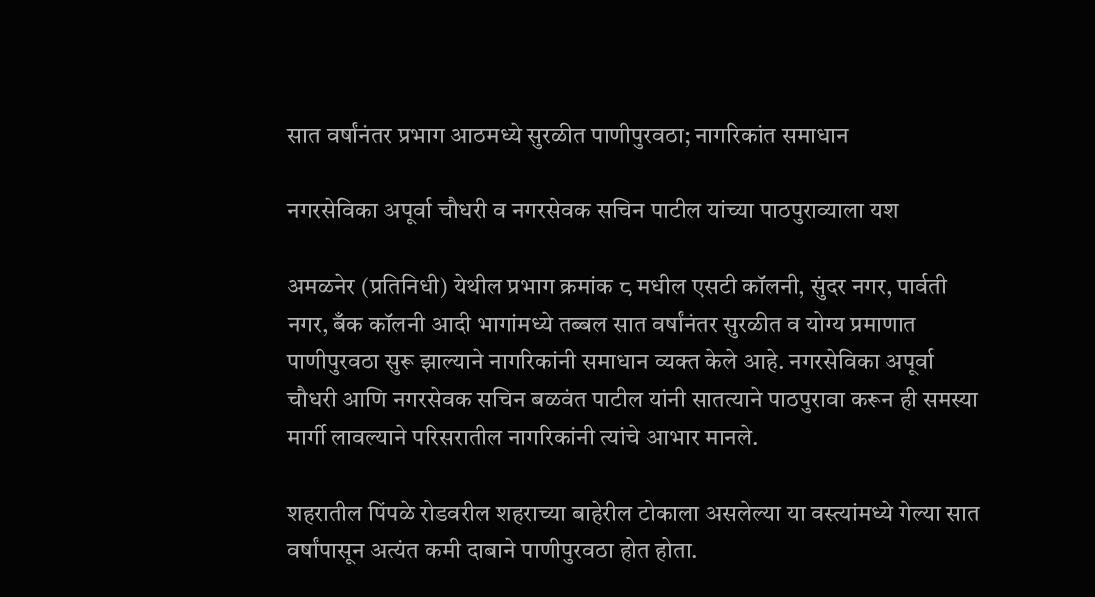सात वर्षांनंतर प्रभाग आठमध्ये सुरळीत पाणीपुरवठा; नागरिकांत समाधान

नगरसेविका अपूर्वा चौधरी व नगरसेवक सचिन पाटील यांच्या पाठपुराव्याला यश

अमळनेर (प्रतिनिधी) येथील प्रभाग क्रमांक ८ मधील एसटी कॉलनी, सुंदर नगर, पार्वती नगर, बँक कॉलनी आदी भागांमध्ये तब्बल सात वर्षांनंतर सुरळीत व योग्य प्रमाणात पाणीपुरवठा सुरू झाल्याने नागरिकांनी समाधान व्यक्त केले आहे. नगरसेविका अपूर्वा चौधरी आणि नगरसेवक सचिन बळवंत पाटील यांनी सातत्याने पाठपुरावा करून ही समस्या मार्गी लावल्याने परिसरातील नागरिकांनी त्यांचे आभार मानले.

शहरातील पिंपळे रोडवरील शहराच्या बाहेरील टोकाला असलेल्या या वस्त्यांमध्ये गेल्या सात वर्षांपासून अत्यंत कमी दाबाने पाणीपुरवठा होत होता.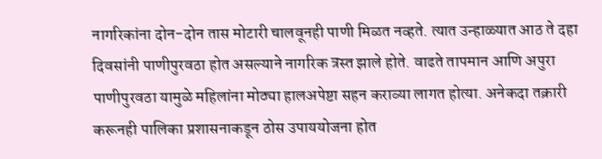नागरिकांना दोन-दोन तास मोटारी चालवूनही पाणी मिळत नव्हते. त्यात उन्हाळ्यात आठ ते दहा दिवसांनी पाणीपुरवठा होत असल्याने नागरिक त्रस्त झाले होते. वाढते तापमान आणि अपुरा पाणीपुरवठा यामुळे महिलांना मोठ्या हालअपेष्टा सहन कराव्या लागत होत्या. अनेकदा तक्रारी करूनही पालिका प्रशासनाकडून ठोस उपाययोजना होत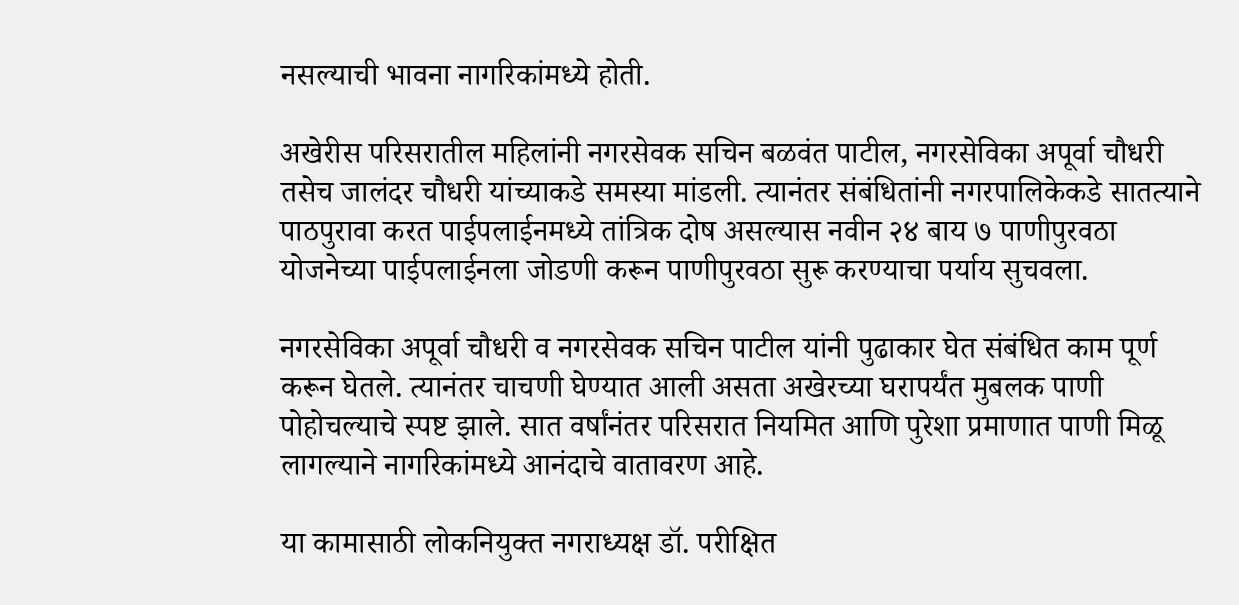नसल्याची भावना नागरिकांमध्ये होती.

अखेरीस परिसरातील महिलांनी नगरसेवक सचिन बळवंत पाटील, नगरसेविका अपूर्वा चौधरी तसेच जालंदर चौधरी यांच्याकडे समस्या मांडली. त्यानंतर संबंधितांनी नगरपालिकेकडे सातत्याने पाठपुरावा करत पाईपलाईनमध्ये तांत्रिक दोष असल्यास नवीन २४ बाय ७ पाणीपुरवठा योजनेच्या पाईपलाईनला जोडणी करून पाणीपुरवठा सुरू करण्याचा पर्याय सुचवला.

नगरसेविका अपूर्वा चौधरी व नगरसेवक सचिन पाटील यांनी पुढाकार घेत संबंधित काम पूर्ण करून घेतले. त्यानंतर चाचणी घेण्यात आली असता अखेरच्या घरापर्यंत मुबलक पाणी पोहोचल्याचे स्पष्ट झाले. सात वर्षांनंतर परिसरात नियमित आणि पुरेशा प्रमाणात पाणी मिळू लागल्याने नागरिकांमध्ये आनंदाचे वातावरण आहे.

या कामासाठी लोकनियुक्त नगराध्यक्ष डॉ. परीक्षित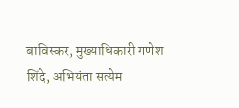बाविस्कर, मुख्याधिकारी गणेश शिंदे, अभियंता सत्येम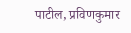पाटील, प्रविणकुमार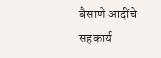बैसाणे आदींचे सहकार्य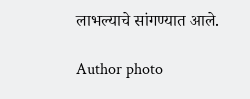लाभल्याचे सांगण्यात आले.

Author photo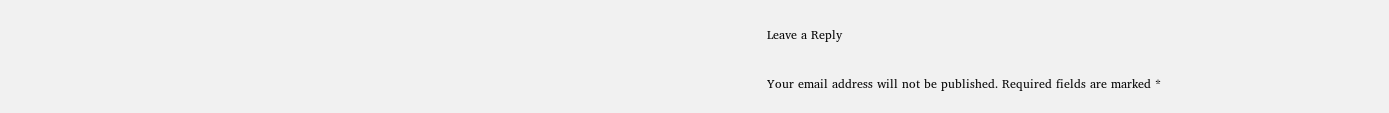Leave a Reply

Your email address will not be published. Required fields are marked *